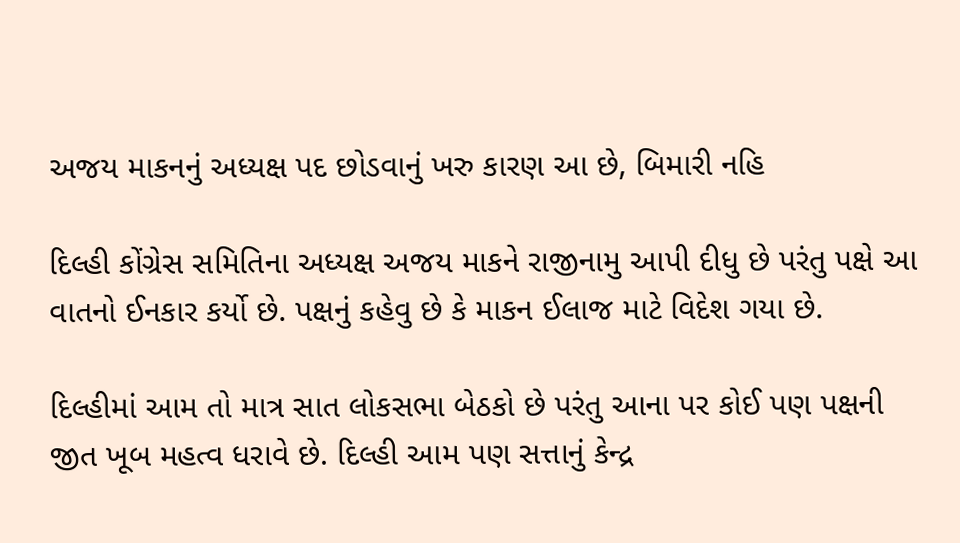અજય માકનનું અધ્યક્ષ પદ છોડવાનું ખરુ કારણ આ છે, બિમારી નહિ

દિલ્હી કોંગ્રેસ સમિતિના અધ્યક્ષ અજય માકને રાજીનામુ આપી દીધુ છે પરંતુ પક્ષે આ વાતનો ઈનકાર કર્યો છે. પક્ષનું કહેવુ છે કે માકન ઈલાજ માટે વિદેશ ગયા છે.

દિલ્હીમાં આમ તો માત્ર સાત લોકસભા બેઠકો છે પરંતુ આના પર કોઈ પણ પક્ષની જીત ખૂબ મહત્વ ધરાવે છે. દિલ્હી આમ પણ સત્તાનું કેન્દ્ર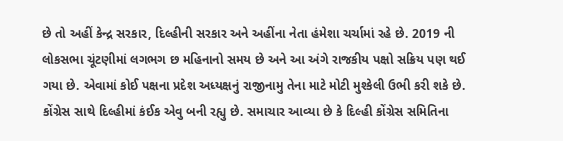છે તો અહીં કેન્દ્ર સરકાર, દિલ્હીની સરકાર અને અહીંના નેતા હંમેશા ચર્ચામાં રહે છે. 2019 ની લોકસભા ચૂંટણીમાં લગભગ છ મહિનાનો સમય છે અને આ અંગે રાજકીય પક્ષો સક્રિય પણ થઈ ગયા છે. એવામાં કોઈ પક્ષના પ્રદેશ અધ્યક્ષનું રાજીનામુ તેના માટે મોટી મુશ્કેલી ઉભી કરી શકે છે. કોંગ્રેસ સાથે દિલ્હીમાં કંઈક એવુ બની રહ્યુ છે. સમાચાર આવ્યા છે કે દિલ્હી કોંગ્રેસ સમિતિના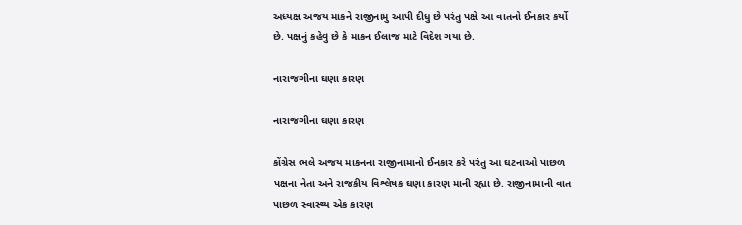અધ્યક્ષ અજય માકને રાજીનામુ આપી દીધુ છે પરંતુ પક્ષે આ વાતનો ઈનકાર કર્યો છે. પક્ષનું કહેવુ છે કે માકન ઈલાજ માટે વિદેશ ગયા છે.

નારાજગીના ઘણા કારણ

નારાજગીના ઘણા કારણ

કોંગ્રેસ ભલે અજય માકનના રાજીનામાનો ઈનકાર કરે પરંતુ આ ઘટનાઓ પાછળ પક્ષના નેતા અને રાજકીય વિશ્લેષક ઘણા કારણ માની રહ્યા છે. રાજીનામાની વાત પાછળ સ્વાસ્થ્ય એક કારણ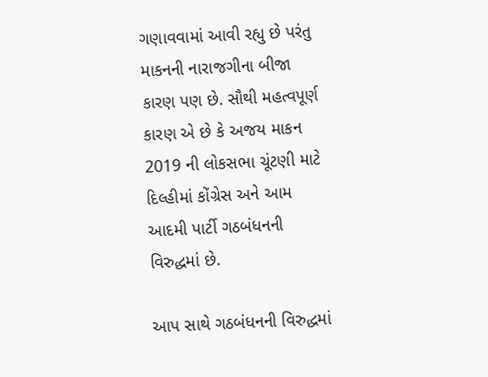ગણાવવામાં આવી રહ્યુ છે પરંતુ માકનની નારાજગીના બીજા કારણ પણ છે. સૌથી મહત્વપૂર્ણ કારણ એ છે કે અજય માકન 2019 ની લોકસભા ચૂંટણી માટે દિલ્હીમાં કોંગ્રેસ અને આમ આદમી પાર્ટી ગઠબંધનની વિરુદ્ધમાં છે.

આપ સાથે ગઠબંધનની વિરુદ્ધમાં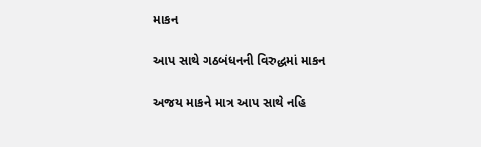માકન

આપ સાથે ગઠબંધનની વિરુદ્ધમાં માકન

અજય માકને માત્ર આપ સાથે નહિ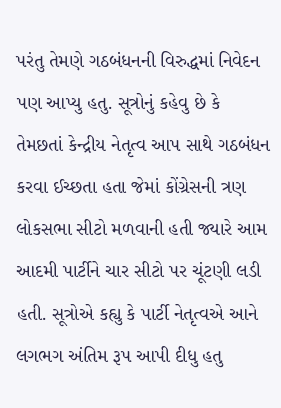પરંતુ તેમણે ગઠબંધનની વિરુદ્ધમાં નિવેદન પણ આપ્યુ હતુ. સૂત્રોનું કહેવુ છે કે તેમછતાં કેન્દ્રીય નેતૃત્વ આપ સાથે ગઠબંધન કરવા ઈચ્છતા હતા જેમાં કોંગ્રેસની ત્રણ લોકસભા સીટો મળવાની હતી જ્યારે આમ આદમી પાર્ટીને ચાર સીટો પર ચૂંટણી લડી હતી. સૂત્રોએ કહ્યુ કે પાર્ટી નેતૃત્વએ આને લગભગ અંતિમ રૂપ આપી દીધુ હતુ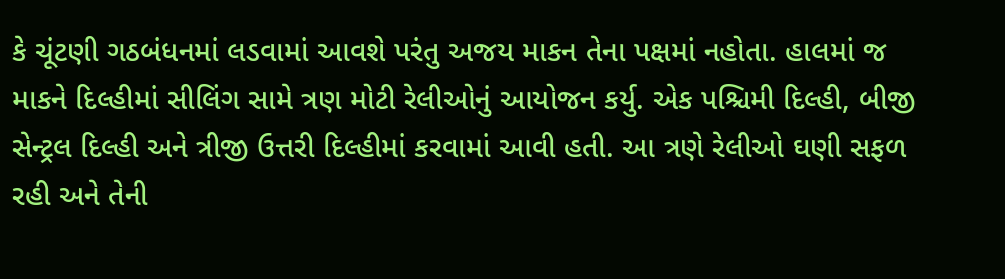કે ચૂંટણી ગઠબંધનમાં લડવામાં આવશે પરંતુ અજય માકન તેના પક્ષમાં નહોતા. હાલમાં જ માકને દિલ્હીમાં સીલિંગ સામે ત્રણ મોટી રેલીઓનું આયોજન કર્યુ. એક પશ્ચિમી દિલ્હી, બીજી સેન્ટ્રલ દિલ્હી અને ત્રીજી ઉત્તરી દિલ્હીમાં કરવામાં આવી હતી. આ ત્રણે રેલીઓ ઘણી સફળ રહી અને તેની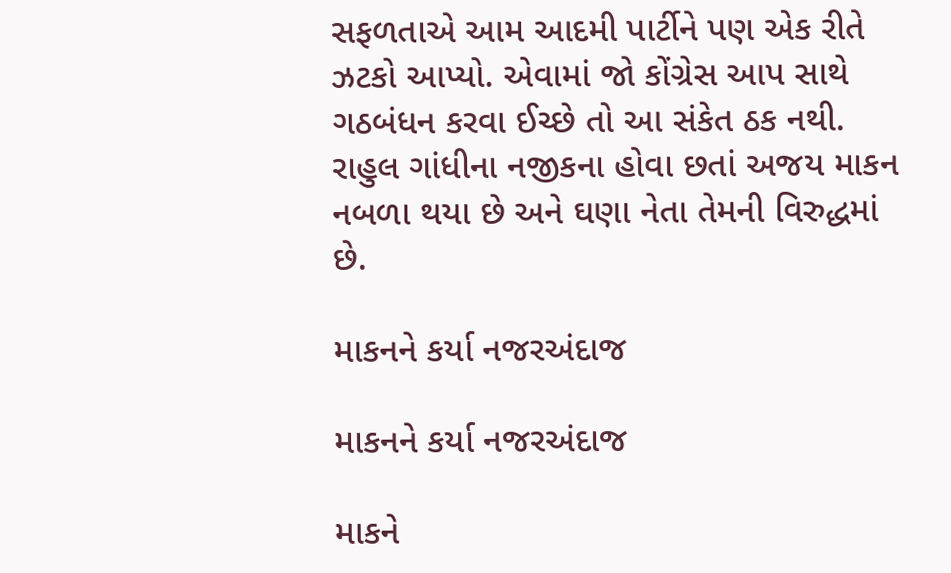સફળતાએ આમ આદમી પાર્ટીને પણ એક રીતે ઝટકો આપ્યો. એવામાં જો કોંગ્રેસ આપ સાથે ગઠબંધન કરવા ઈચ્છે તો આ સંકેત ઠક નથી. રાહુલ ગાંધીના નજીકના હોવા છતાં અજય માકન નબળા થયા છે અને ઘણા નેતા તેમની વિરુદ્ધમાં છે.

માકનને કર્યા નજરઅંદાજ

માકનને કર્યા નજરઅંદાજ

માકને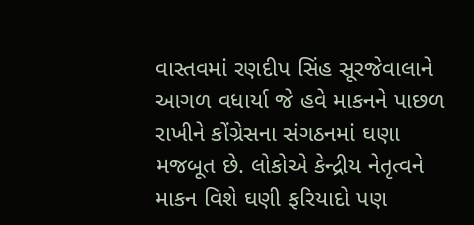વાસ્તવમાં રણદીપ સિંહ સૂરજેવાલાને આગળ વધાર્યા જે હવે માકનને પાછળ રાખીને કોંગ્રેસના સંગઠનમાં ઘણા મજબૂત છે. લોકોએ કેન્દ્રીય નેતૃત્વને માકન વિશે ઘણી ફરિયાદો પણ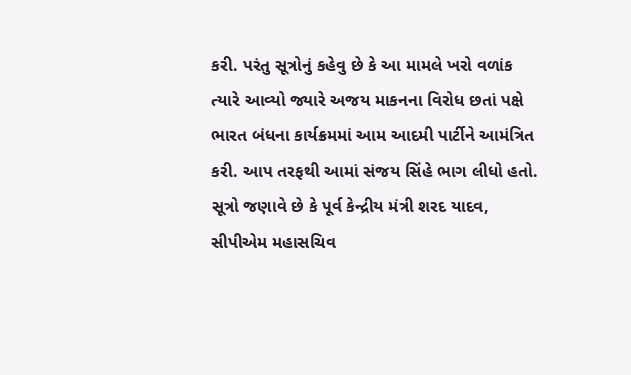કરી. પરંતુ સૂત્રોનું કહેવુ છે કે આ મામલે ખરો વળાંક ત્યારે આવ્યો જ્યારે અજય માકનના વિરોધ છતાં પક્ષે ભારત બંધના કાર્યક્રમમાં આમ આદમી પાર્ટીને આમંત્રિત કરી. આપ તરફથી આમાં સંજય સિંહે ભાગ લીધો હતો. સૂત્રો જણાવે છે કે પૂર્વ કેન્દ્રીય મંત્રી શરદ યાદવ, સીપીએમ મહાસચિવ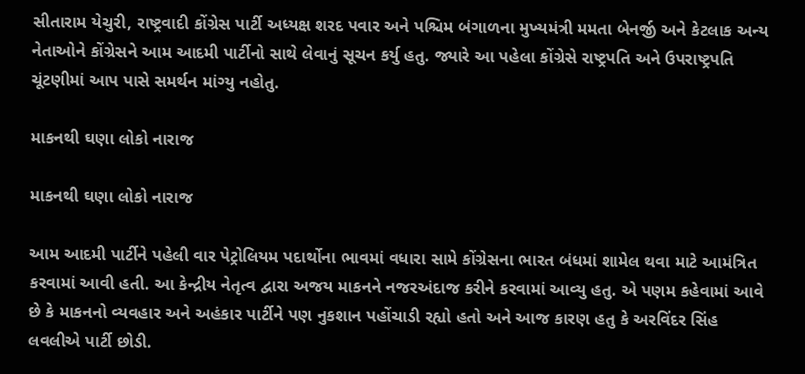સીતારામ યેચુરી, રાષ્ટ્રવાદી કોંગ્રેસ પાર્ટી અધ્યક્ષ શરદ પવાર અને પશ્ચિમ બંગાળના મુખ્યમંત્રી મમતા બેનર્જી અને કેટલાક અન્ય નેતાઓને કોંગ્રેસને આમ આદમી પાર્ટીનો સાથે લેવાનું સૂચન કર્યુ હતુ. જ્યારે આ પહેલા કોંગ્રેસે રાષ્ટ્રપતિ અને ઉપરાષ્ટ્રપતિ ચૂંટણીમાં આપ પાસે સમર્થન માંગ્યુ નહોતુ.

માકનથી ઘણા લોકો નારાજ

માકનથી ઘણા લોકો નારાજ

આમ આદમી પાર્ટીને પહેલી વાર પેટ્રોલિયમ પદાર્થોના ભાવમાં વધારા સામે કોંગ્રેસના ભારત બંધમાં શામેલ થવા માટે આમંત્રિત કરવામાં આવી હતી. આ કેન્દ્રીય નેતૃત્વ દ્વારા અજય માકનને નજરઅંદાજ કરીને કરવામાં આવ્યુ હતુ. એ પણમ કહેવામાં આવે છે કે માકનનો વ્યવહાર અને અહંકાર પાર્ટીને પણ નુકશાન પહોંચાડી રહ્યો હતો અને આજ કારણ હતુ કે અરવિંદર સિંહ લવલીએ પાર્ટી છોડી.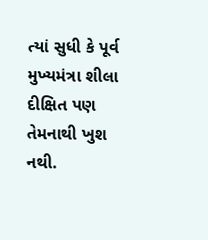ત્યાં સુધી કે પૂર્વ મુખ્યમંત્રા શીલા દીક્ષિત પણ તેમનાથી ખુશ નથી.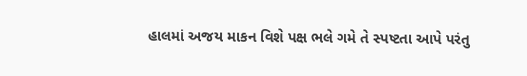હાલમાં અજય માકન વિશે પક્ષ ભલે ગમે તે સ્પષ્ટતા આપે પરંતુ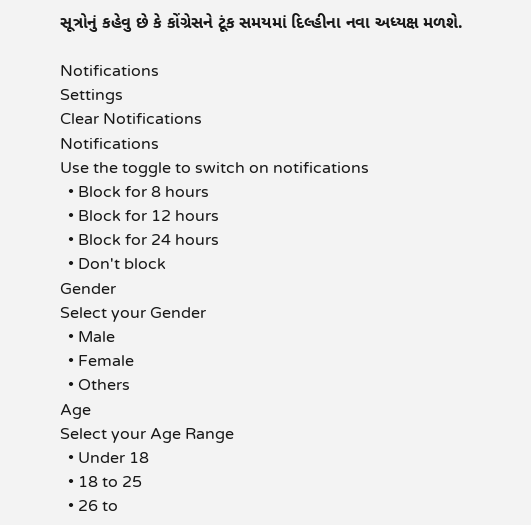સૂત્રોનું કહેવુ છે કે કોંગ્રેસને ટૂંક સમયમાં દિલ્હીના નવા અધ્યક્ષ મળશે.

Notifications
Settings
Clear Notifications
Notifications
Use the toggle to switch on notifications
  • Block for 8 hours
  • Block for 12 hours
  • Block for 24 hours
  • Don't block
Gender
Select your Gender
  • Male
  • Female
  • Others
Age
Select your Age Range
  • Under 18
  • 18 to 25
  • 26 to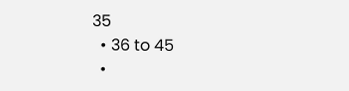35
  • 36 to 45
  •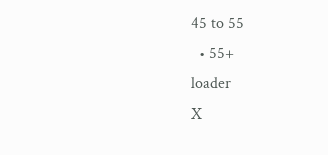45 to 55
  • 55+
loader
X